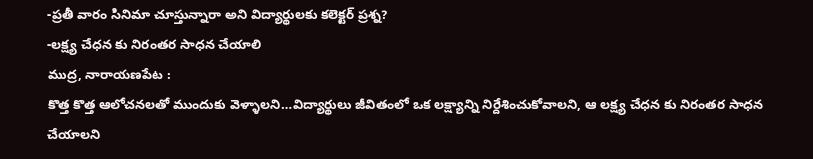-ప్రతీ వారం సినిమా చూస్తున్నారా అని విద్యార్థులకు కలెక్టర్ ప్రశ్న?
-లక్ష్య చేధన కు నిరంతర సాధన చేయాలి
ముద్ర, నారాయణపేట :
కొత్త కొత్త ఆలోచనలతో ముందుకు వెళ్ళాలని…విద్యార్థులు జీవితంలో ఒక లక్ష్యాన్ని నిర్దేశించుకోవాలని, ఆ లక్ష్య చేధన కు నిరంతర సాధన చేయాలని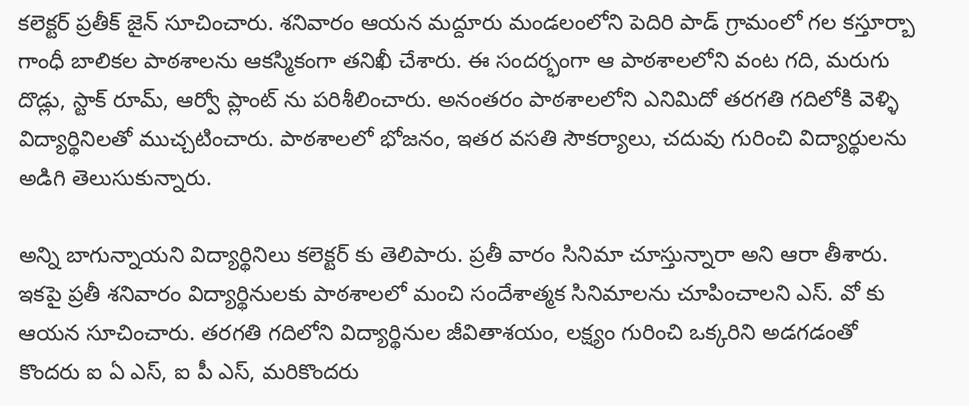కలెక్టర్ ప్రతీక్ జైన్ సూచించారు. శనివారం ఆయన మద్దూరు మండలంలోని పెదిరి పాడ్ గ్రామంలో గల కస్తూర్బా గాంధీ బాలికల పాఠశాలను ఆకస్మికంగా తనిఖీ చేశారు. ఈ సందర్భంగా ఆ పాఠశాలలోని వంట గది, మరుగు దొడ్లు, స్టాక్ రూమ్, ఆర్వో ప్లాంట్ ను పరిశీలించారు. అనంతరం పాఠశాలలోని ఎనిమిదో తరగతి గదిలోకి వెళ్ళి విద్యార్థినిలతో ముచ్చటించారు. పాఠశాలలో భోజనం, ఇతర వసతి సౌకర్యాలు, చదువు గురించి విద్యార్థులను అడిగి తెలుసుకున్నారు.

అన్ని బాగున్నాయని విద్యార్థినిలు కలెక్టర్ కు తెలిపారు. ప్రతీ వారం సినిమా చూస్తున్నారా అని ఆరా తీశారు. ఇకపై ప్రతీ శనివారం విద్యార్థినులకు పాఠశాలలో మంచి సందేశాత్మక సినిమాలను చూపించాలని ఎస్. వో కు ఆయన సూచించారు. తరగతి గదిలోని విద్యార్థినుల జీవితాశయం, లక్ష్యం గురించి ఒక్కరిని అడగడంతో కొందరు ఐ ఏ ఎస్, ఐ పీ ఎస్, మరికొందరు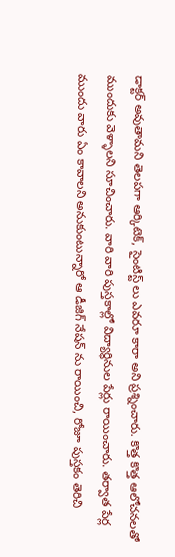డాక్టర్ అవుతామని తెలపగా ఆర్కిటెక్, సైంటిస్ట్ లు ఎవరూ కారా అని ప్రశ్నించారు. కొత్త కొత్త ఆలోచనలతో ముందుకు వెళ్ళాలని సూచించారు. వారి వారి పుస్తకాల్లో విద్యార్థినుల పేర్లు రాయించారు. తర్వాత పేర్ల ముందు వారు ఏం కావాలని అనుకుంటున్నారో ఆ డీజిగ్ నేషన్ ను రాయించి, రోజూ పుస్తకం తెరిచి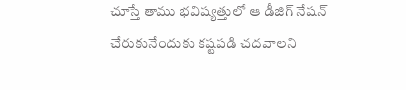చూస్తే తాము భవిష్యత్తులో ఆ డీజిగ్ నేషన్ చేరుకునేందుకు కష్టపడి చదవాలని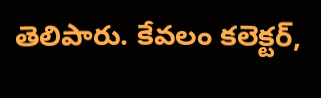తెలిపారు. కేవలం కలెక్టర్,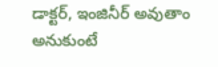డాక్టర్, ఇంజినీర్ అవుతాం అనుకుంటే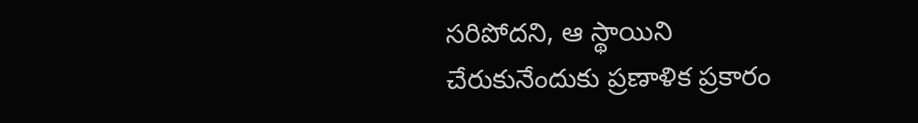సరిపోదని, ఆ స్థాయిని చేరుకునేందుకు ప్రణాళిక ప్రకారం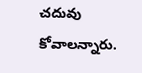చదువు కోవాలన్నారు.